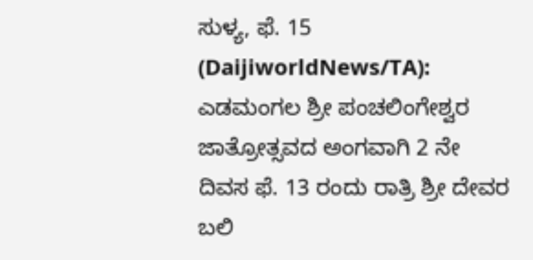ಸುಳ್ಯ, ಫೆ. 15 (DaijiworldNews/TA): ಎಡಮಂಗಲ ಶ್ರೀ ಪಂಚಲಿಂಗೇಶ್ವರ ಜಾತ್ರೋತ್ಸವದ ಅಂಗವಾಗಿ 2 ನೇ ದಿವಸ ಫೆ. 13 ರಂದು ರಾತ್ರಿ ಶ್ರೀ ದೇವರ ಬಲಿ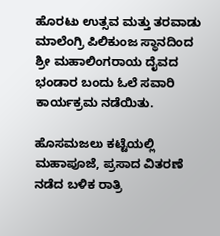ಹೊರಟು ಉತ್ಸವ ಮತ್ತು ತರವಾಡು ಮಾಲೆಂಗ್ರಿ ಪಿಲಿಕುಂಜ ಸ್ಥಾನದಿಂದ ಶ್ರೀ ಮಹಾಲಿಂಗರಾಯ ದೈವದ ಭಂಡಾರ ಬಂದು ಓಲೆ ಸವಾರಿ ಕಾರ್ಯಕ್ರಮ ನಡೆಯಿತು.

ಹೊಸಮಜಲು ಕಟ್ಟೆಯಲ್ಲಿ ಮಹಾಪೂಜೆ, ಪ್ರಸಾದ ವಿತರಣೆ ನಡೆದ ಬಳಿಕ ರಾತ್ರಿ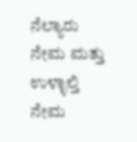ನೆಲ್ಯಾರು ನೇಮ ಮತ್ತು ಉಳ್ಳಾಲ್ತಿ ನೇಮ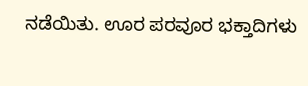ನಡೆಯಿತು. ಊರ ಪರವೂರ ಭಕ್ತಾದಿಗಳು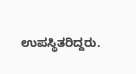ಉಪಸ್ಥಿತರಿದ್ದರು.